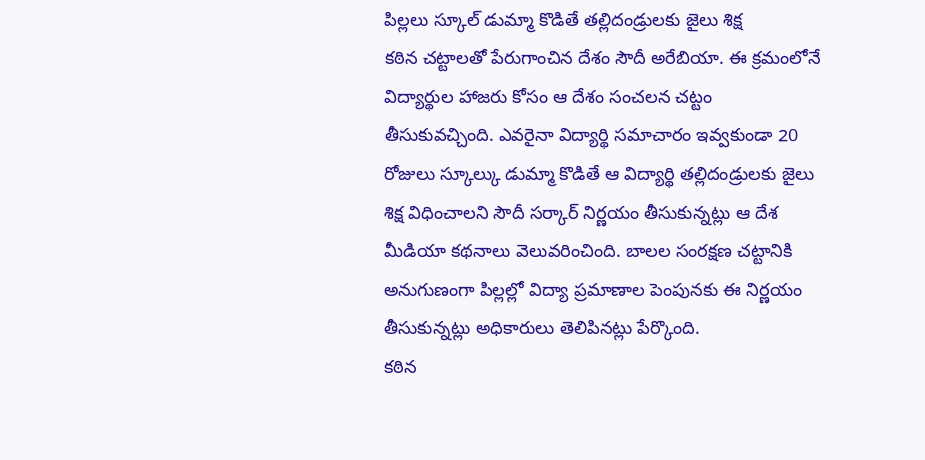పిల్లలు స్కూల్ డుమ్మా కొడితే తల్లిదండ్రులకు జైలు శిక్ష
కఠిన చట్టాలతో పేరుగాంచిన దేశం సౌదీ అరేబియా. ఈ క్రమంలోనే విద్యార్థుల హాజరు కోసం ఆ దేశం సంచలన చట్టం తీసుకువచ్చింది. ఎవరైనా విద్యార్థి సమాచారం ఇవ్వకుండా 20 రోజులు స్కూల్కు డుమ్మా కొడితే ఆ విద్యార్థి తల్లిదండ్రులకు జైలు శిక్ష విధించాలని సౌదీ సర్కార్ నిర్ణయం తీసుకున్నట్లు ఆ దేశ మీడియా కథనాలు వెలువరించింది. బాలల సంరక్షణ చట్టానికి అనుగుణంగా పిల్లల్లో విద్యా ప్రమాణాల పెంపునకు ఈ నిర్ణయం తీసుకున్నట్లు అధికారులు తెలిపినట్లు పేర్కొంది.
కఠిన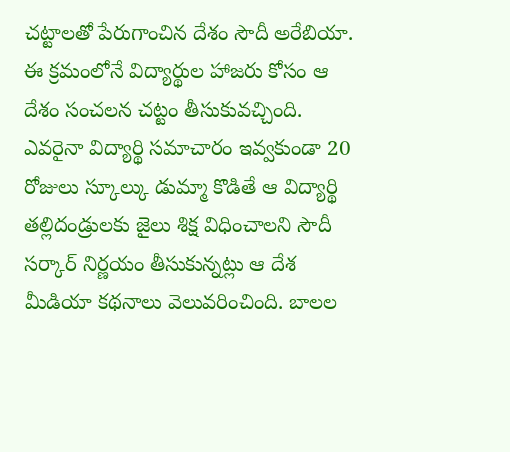చట్టాలతో పేరుగాంచిన దేశం సౌదీ అరేబియా. ఈ క్రమంలోనే విద్యార్థుల హాజరు కోసం ఆ దేశం సంచలన చట్టం తీసుకువచ్చింది. ఎవరైనా విద్యార్థి సమాచారం ఇవ్వకుండా 20 రోజులు స్కూల్కు డుమ్మా కొడితే ఆ విద్యార్థి తల్లిదండ్రులకు జైలు శిక్ష విధించాలని సౌదీ సర్కార్ నిర్ణయం తీసుకున్నట్లు ఆ దేశ మీడియా కథనాలు వెలువరించింది. బాలల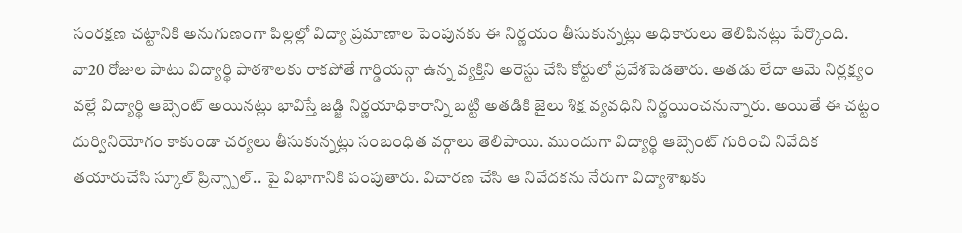సంరక్షణ చట్టానికి అనుగుణంగా పిల్లల్లో విద్యా ప్రమాణాల పెంపునకు ఈ నిర్ణయం తీసుకున్నట్లు అధికారులు తెలిపినట్లు పేర్కొంది. వా20 రోజుల పాటు విద్యార్థి పాఠశాలకు రాకపోతే గార్డియన్గా ఉన్న వ్యక్తిని అరెస్టు చేసి కోర్టులో ప్రవేశపెడతారు. అతడు లేదా ఆమె నిర్లక్ష్యం వల్లే విద్యార్థి ఆబ్సెంట్ అయినట్లు భావిస్తే జడ్జి నిర్ణయాధికారాన్ని బట్టి అతడికి జైలు శిక్ష వ్యవధిని నిర్ణయించనున్నారు. అయితే ఈ చట్టం దుర్వినియోగం కాకుండా చర్యలు తీసుకున్నట్లు సంబంధిత వర్గాలు తెలిపాయి. ముందుగా విద్యార్థి ఆబ్సెంట్ గురించి నివేదిక తయారుచేసి స్కూల్ ప్రిన్స్పాల్.. పై విభాగానికి పంపుతారు. విచారణ చేసి ఆ నివేదకను నేరుగా విద్యాశాఖకు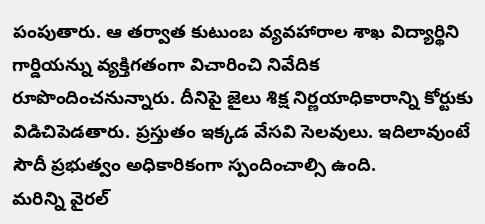పంపుతారు. ఆ తర్వాత కుటుంబ వ్యవహారాల శాఖ విద్యార్థిని గార్డియన్ను వ్యక్తిగతంగా విచారించి నివేదిక రూపొందించనున్నారు. దీనిపై జైలు శిక్ష నిర్ణయాధికారాన్ని కోర్టుకు విడిచిపెడతారు. ప్రస్తుతం ఇక్కడ వేసవి సెలవులు. ఇదిలావుంటే సౌదీ ప్రభుత్వం అధికారికంగా స్పందించాల్సి ఉంది.
మరిన్ని వైరల్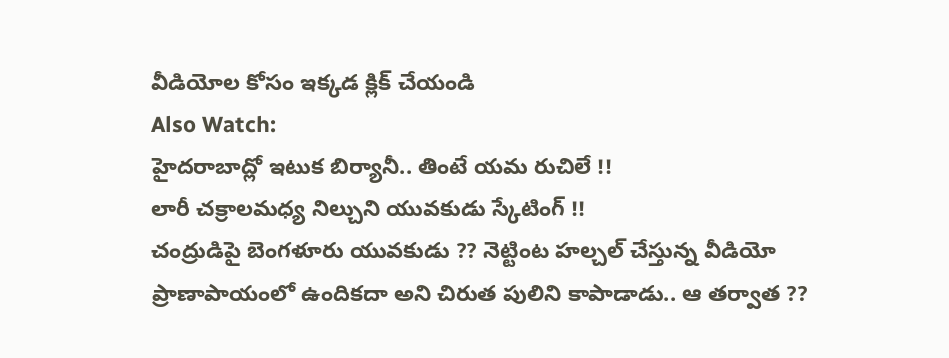వీడియోల కోసం ఇక్కడ క్లిక్ చేయండి
Also Watch:
హైదరాబాద్లో ఇటుక బిర్యానీ.. తింటే యమ రుచిలే !!
లారీ చక్రాలమధ్య నిల్చుని యువకుడు స్కేటింగ్ !!
చంద్రుడిపై బెంగళూరు యువకుడు ?? నెట్టింట హల్చల్ చేస్తున్న వీడియో
ప్రాణాపాయంలో ఉందికదా అని చిరుత పులిని కాపాడాడు.. ఆ తర్వాత ??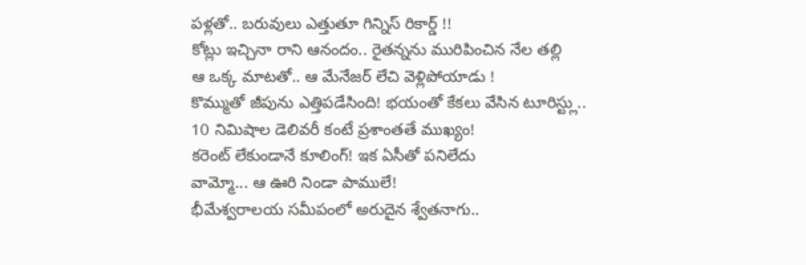పళ్లతో.. బరువులు ఎత్తుతూ గిన్నిస్ రికార్డ్ !!
కోట్లు ఇచ్చినా రాని ఆనందం.. రైతన్నను మురిపించిన నేల తల్లి
ఆ ఒక్క మాటతో.. ఆ మేనేజర్ లేచి వెళ్లిపోయాడు !
కొమ్ముతో జీపును ఎత్తిపడేసింది! భయంతో కేకలు వేసిన టూరిస్ట్లు..
10 నిమిషాల డెలివరీ కంటే ప్రశాంతతే ముఖ్యం!
కరెంట్ లేకుండానే కూలింగ్! ఇక ఏసీతో పనిలేదు
వామ్మో... ఆ ఊరి నిండా పాములే!
భీమేశ్వరాలయ సమీపంలో అరుదైన శ్వేతనాగు..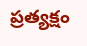ప్రత్యక్షం